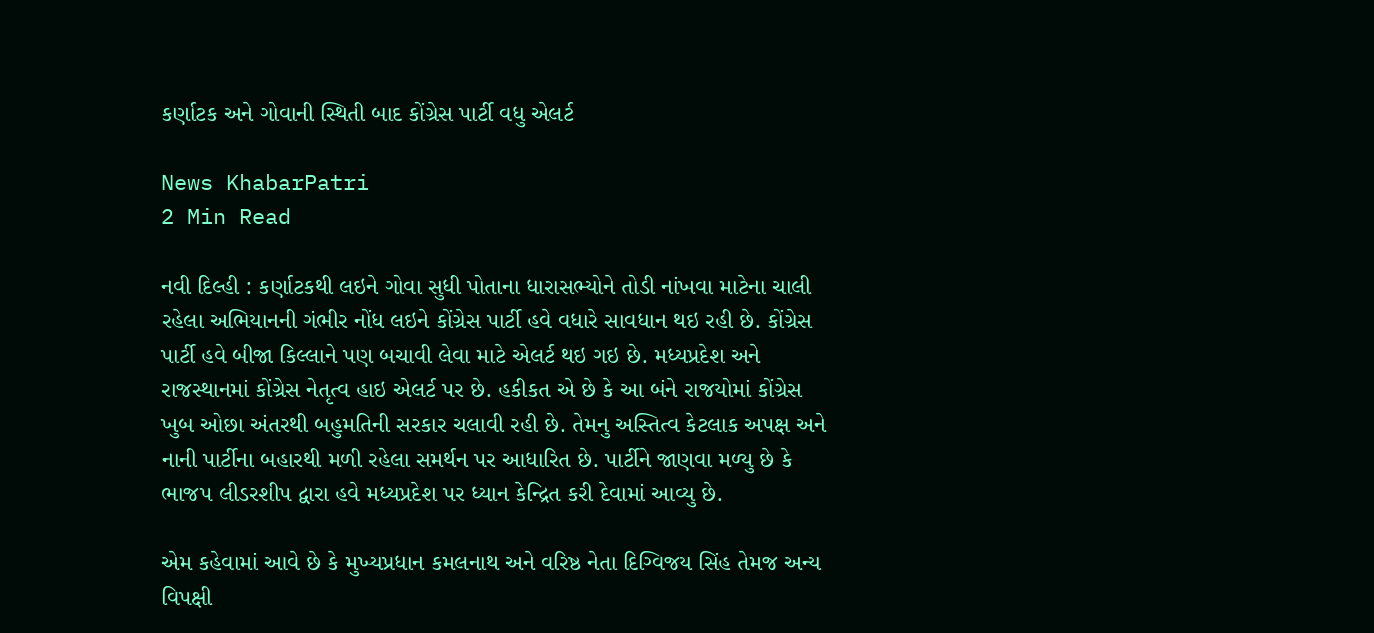કર્ણાટક અને ગોવાની સ્થિતી બાદ કોંગ્રેસ પાર્ટી વધુ એલર્ટ

News KhabarPatri
2 Min Read

નવી દિલ્હી : કર્ણાટકથી લઇને ગોવા સુધી પોતાના ધારાસભ્યોને તોડી નાંખવા માટેના ચાલી રહેલા અભિયાનની ગંભીર નોંધ લઇને કોંગ્રેસ પાર્ટી હવે વધારે સાવધાન થઇ રહી છે. કોંગ્રેસ પાર્ટી હવે બીજા કિલ્લાને પણ બચાવી લેવા માટે એલર્ટ થઇ ગઇ છે. મધ્યપ્રદેશ અને રાજસ્થાનમાં કોંગ્રેસ નેતૃત્વ હાઇ એલર્ટ પર છે. હકીકત એ છે કે આ બંને રાજયોમાં કોંગ્રેસ ખુબ ઓછા અંતરથી બહુમતિની સરકાર ચલાવી રહી છે. તેમનુ અસ્તિત્વ કેટલાક અપક્ષ અને નાની પાર્ટીના બહારથી મળી રહેલા સમર્થન પર આધારિત છે. પાર્ટીને જાણવા મળ્યુ છે કે ભાજપ લીડરશીપ દ્વારા હવે મધ્યપ્રદેશ પર ધ્યાન કેન્દ્રિત કરી દેવામાં આવ્યુ છે.

એમ કહેવામાં આવે છે કે મુખ્યપ્રધાન કમલનાથ અને વરિષ્ઠ નેતા દિગ્વિજય સિંહ તેમજ અન્ય વિપક્ષી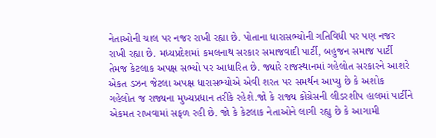નેતાઓની ચાલ પર નજર રાખી રહ્યા છે. પોતાના ધારાસભ્યોની ગતિવિધી પર પણ નજર રાખી રહ્યા છે. મધ્યપ્રદેશમાં કમલનાથ સરકાર સમાજવાદી પાર્ટી, બહુજન સમાજ પાર્ટી તેમજ કેટલાક અપક્ષ સભ્યો પર આધારિત છે. જ્યારે રાજસ્થાનમાં ગહેલોત સરકારને આશરે એકત ડઝન જેટલા અપક્ષ ધારાસભ્યોએ એવી શરત પર સમર્થન આપ્યુ છે કે અશોક ગહેલોત જ રાજ્યના મુખ્યપ્રધાન તરીકે રહેશે.જો કે રાજ્ય કોંગ્રેસની લીડરશીપ હાલમાં પાર્ટીને એકમત રાખવામાં સફળ રહી છે. જો કે કેટલાક નેતાઓને લાગી રહ્યુ છે કે આગામી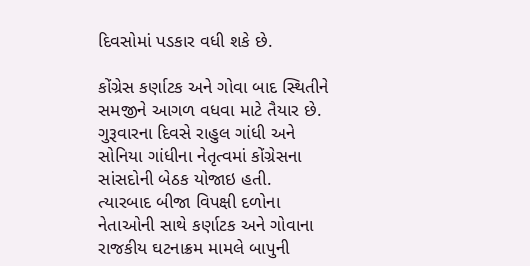દિવસોમાં પડકાર વધી શકે છે.

કોંગ્રેસ કર્ણાટક અને ગોવા બાદ સ્થિતીને સમજીને આગળ વધવા માટે તૈયાર છે. ગુરૂવારના દિવસે રાહુલ ગાંધી અને સોનિયા ગાંધીના નેતૃત્વમાં કોંગ્રેસના સાંસદોની બેઠક યોજાઇ હતી. ત્યારબાદ બીજા વિપક્ષી દળોના નેતાઓની સાથે કર્ણાટક અને ગોવાના રાજકીય ઘટનાક્રમ મામલે બાપુની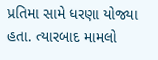પ્રતિમા સામે ધરણા યોજ્યા હતા. ત્યારબાદ મામલો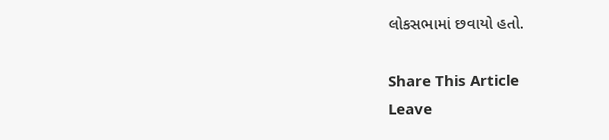લોકસભામાં છવાયો હતો.

Share This Article
Leave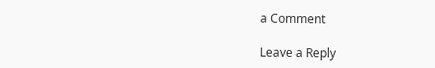a Comment

Leave a Reply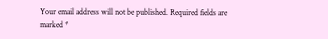Your email address will not be published. Required fields are marked *